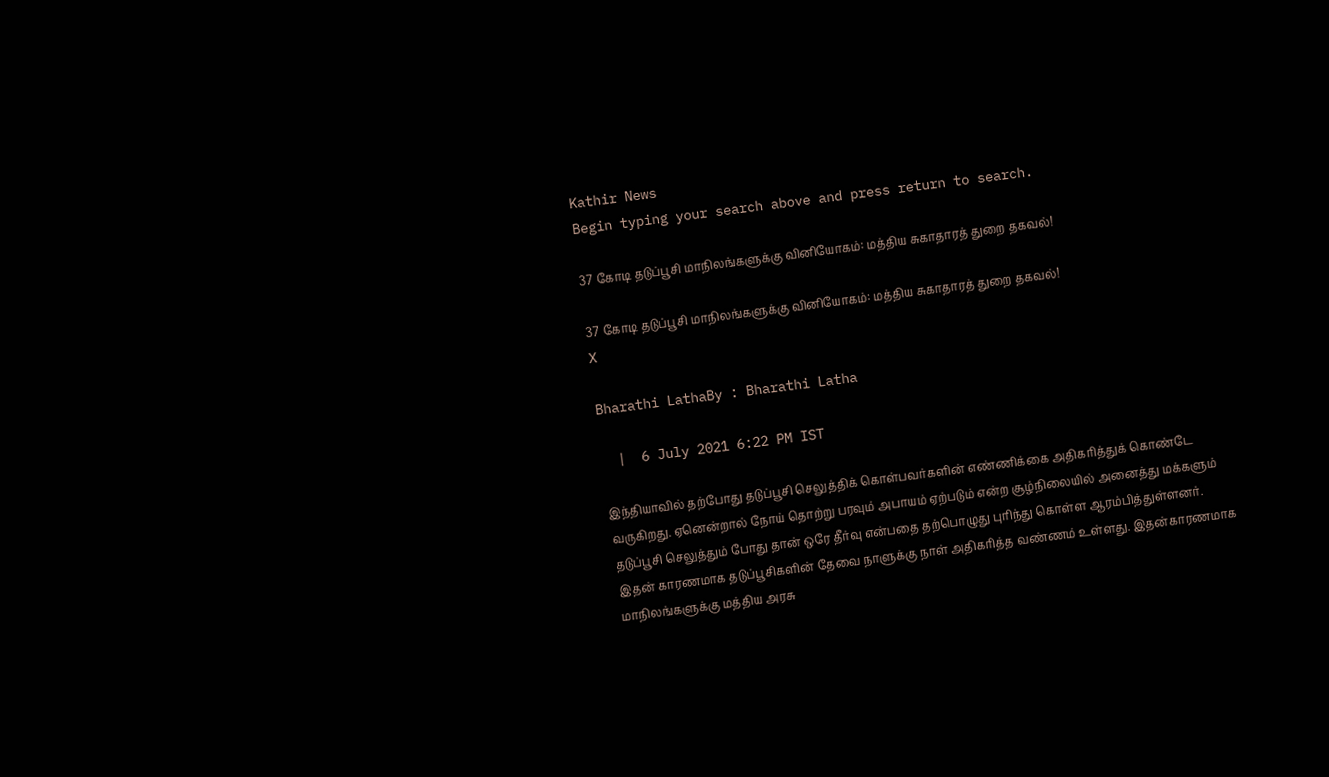Kathir News
Begin typing your search above and press return to search.

37 கோடி தடுப்பூசி மாநிலங்களுக்கு வினியோகம்: மத்திய சுகாதாரத் துறை தகவல்!

37 கோடி தடுப்பூசி மாநிலங்களுக்கு வினியோகம்: மத்திய சுகாதாரத் துறை தகவல்!
X

Bharathi LathaBy : Bharathi Latha

  |  6 July 2021 6:22 PM IST

இந்தியாவில் தற்போது தடுப்பூசி செலுத்திக் கொள்பவர்களின் எண்ணிக்கை அதிகரித்துக் கொண்டே வருகிறது. ஏனென்றால் நோய் தொற்று பரவும் அபாயம் ஏற்படும் என்ற சூழ்நிலையில் அனைத்து மக்களும் தடுப்பூசி செலுத்தும் போது தான் ஒரே தீர்வு என்பதை தற்பொழுது புரிந்து கொள்ள ஆரம்பித்துள்ளனர். இதன் காரணமாக தடுப்பூசிகளின் தேவை நாளுக்கு நாள் அதிகரித்த வண்ணம் உள்ளது. இதன்காரணமாக மாநிலங்களுக்கு மத்திய அரசு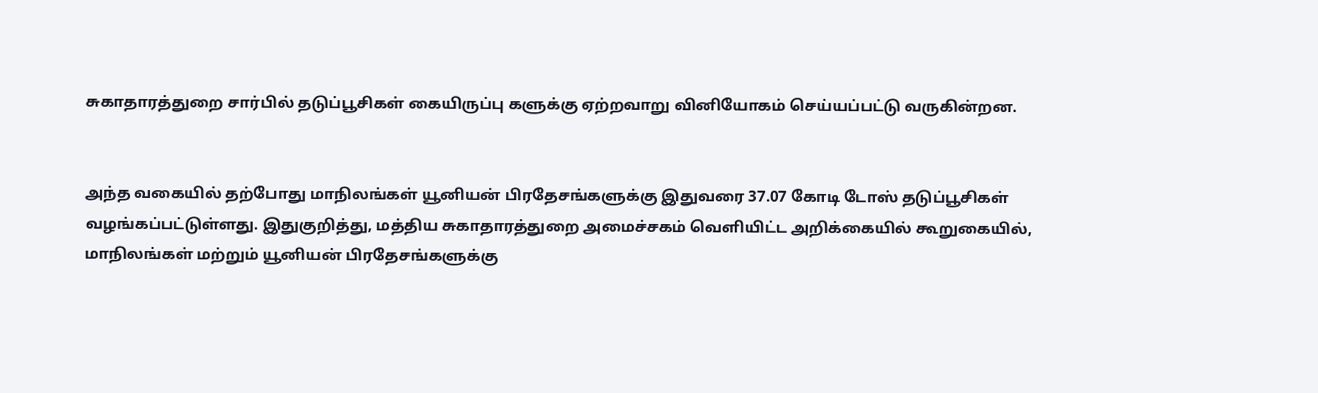சுகாதாரத்துறை சார்பில் தடுப்பூசிகள் கையிருப்பு களுக்கு ஏற்றவாறு வினியோகம் செய்யப்பட்டு வருகின்றன.


அந்த வகையில் தற்போது மாநிலங்கள் யூனியன் பிரதேசங்களுக்கு இதுவரை 37.07 கோடி டோஸ் தடுப்பூசிகள் வழங்கப்பட்டுள்ளது. இதுகுறித்து, மத்திய சுகாதாரத்துறை அமைச்சகம் வெளியிட்ட அறிக்கையில் கூறுகையில், மாநிலங்கள் மற்றும் யூனியன் பிரதேசங்களுக்கு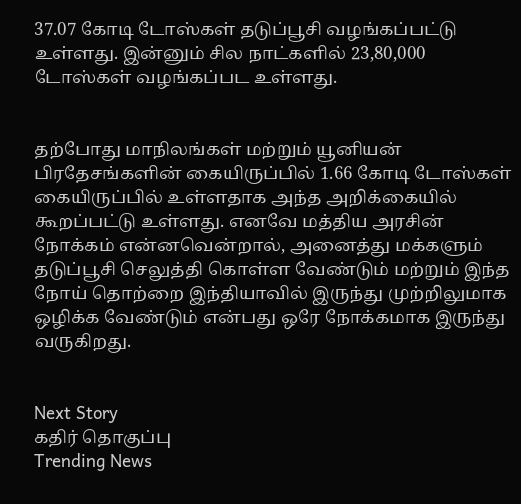37.07 கோடி டோஸ்கள் தடுப்பூசி வழங்கப்பட்டு உள்ளது. இன்னும் சில நாட்களில் 23,80,000 டோஸ்கள் வழங்கப்பட உள்ளது.


தற்போது மாநிலங்கள் மற்றும் யூனியன் பிரதேசங்களின் கையிருப்பில் 1.66 கோடி டோஸ்கள் கையிருப்பில் உள்ளதாக அந்த அறிக்கையில் கூறப்பட்டு உள்ளது. எனவே மத்திய அரசின் நோக்கம் என்னவென்றால், அனைத்து மக்களும் தடுப்பூசி செலுத்தி கொள்ள வேண்டும் மற்றும் இந்த நோய் தொற்றை இந்தியாவில் இருந்து முற்றிலுமாக ஒழிக்க வேண்டும் என்பது ஒரே நோக்கமாக இருந்து வருகிறது.


Next Story
கதிர் தொகுப்பு
Trending News